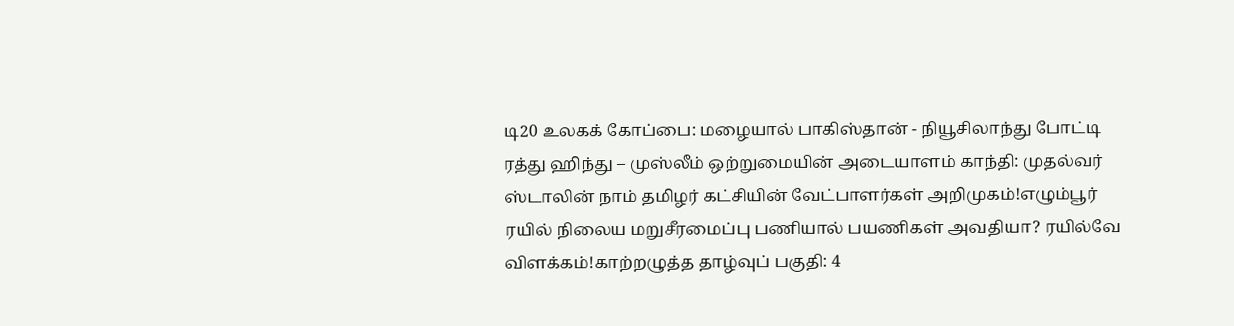டி20 உலகக் கோப்பை: மழையால் பாகிஸ்தான் - நியூசிலாந்து போட்டி ரத்து ஹிந்து – முஸ்லீம் ஒற்றுமையின் அடையாளம் காந்தி: முதல்வர் ஸ்டாலின் நாம் தமிழர் கட்சியின் வேட்பாளர்கள் அறிமுகம்!எழும்பூர் ரயில் நிலைய மறுசீரமைப்பு பணியால் பயணிகள் அவதியா? ரயில்வே விளக்கம்!காற்றழுத்த தாழ்வுப் பகுதி: 4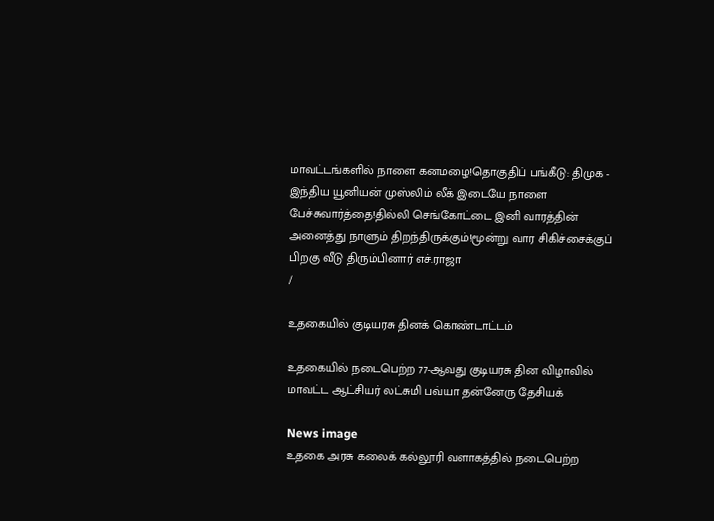மாவட்டங்களில் நாளை கனமழை!தொகுதிப் பங்கீடு: திமுக - இந்திய யூனியன் முஸ்லிம் லீக் இடையே நாளை பேச்சுவார்த்தை!தில்லி செங்கோட்டை இனி வாரத்தின் அனைத்து நாளும் திறந்திருக்கும்!மூன்று வார சிகிச்சைக்குப் பிறகு வீடு திரும்பினார் எச்.ராஜா
/

உதகையில் குடியரசு தினக் கொண்டாட்டம்

உதகையில் நடைபெற்ற 77-ஆவது குடியரசு தின விழாவில் மாவட்ட ஆட்சியர் லட்சுமி பவ்யா தன்னேரு தேசியக்

News image
உதகை அரசு கலைக் கல்லூரி வளாகத்தில் நடைபெற்ற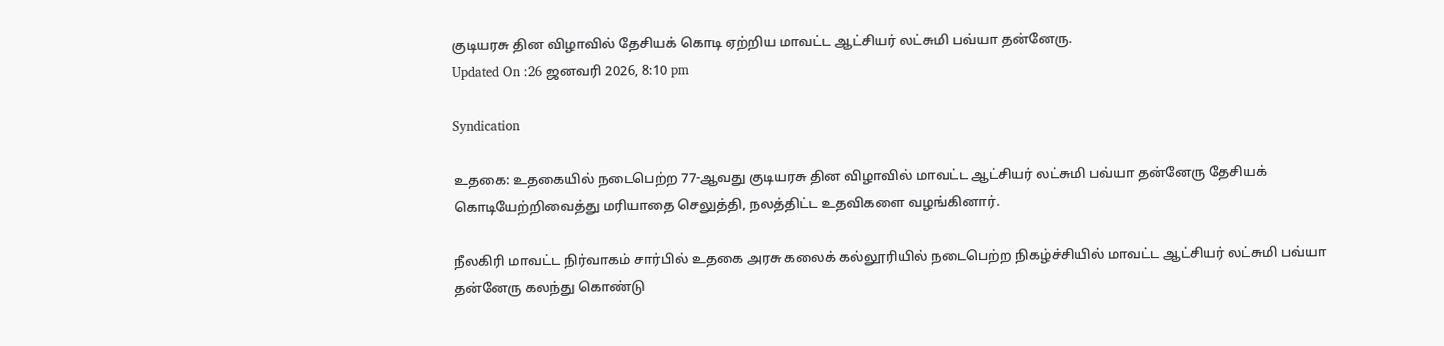குடியரசு தின விழாவில் தேசியக் கொடி ஏற்றிய மாவட்ட ஆட்சியர் லட்சுமி பவ்யா தன்னேரு.
Updated On :26 ஜனவரி 2026, 8:10 pm

Syndication

உதகை: உதகையில் நடைபெற்ற 77-ஆவது குடியரசு தின விழாவில் மாவட்ட ஆட்சியர் லட்சுமி பவ்யா தன்னேரு தேசியக் கொடியேற்றிவைத்து மரியாதை செலுத்தி, நலத்திட்ட உதவிகளை வழங்கினார்.

நீலகிரி மாவட்ட நிர்வாகம் சார்பில் உதகை அரசு கலைக் கல்லூரியில் நடைபெற்ற நிகழ்ச்சியில் மாவட்ட ஆட்சியர் லட்சுமி பவ்யா தன்னேரு கலந்து கொண்டு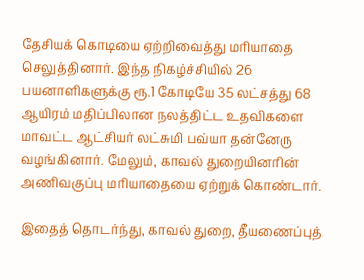தேசியக் கொடியை ஏற்றிவைத்து மரியாதை செலுத்தினார். இந்த நிகழ்ச்சியில் 26 பயனாளிகளுக்கு ரூ.1 கோடியே 35 லட்சத்து 68 ஆயிரம் மதிப்பிலான நலத்திட்ட உதவிகளை மாவட்ட ஆட்சியர் லட்சுமி பவ்யா தன்னேரு வழங்கினார். மேலும், காவல் துறையினரின் அணிவகுப்பு மரியாதையை ஏற்றுக் கொண்டார்.

இதைத் தொடர்ந்து, காவல் துறை, தீயணைப்புத்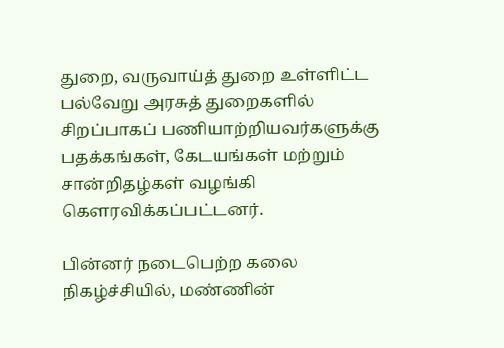துறை, வருவாய்த் துறை உள்ளிட்ட பல்வேறு அரசுத் துறைகளில் சிறப்பாகப் பணியாற்றியவர்களுக்கு பதக்கங்கள், கேடயங்கள் மற்றும் சான்றிதழ்கள் வழங்கி கெளரவிக்கப்பட்டனர்.

பின்னர் நடைபெற்ற கலை நிகழ்ச்சியில், மண்ணின்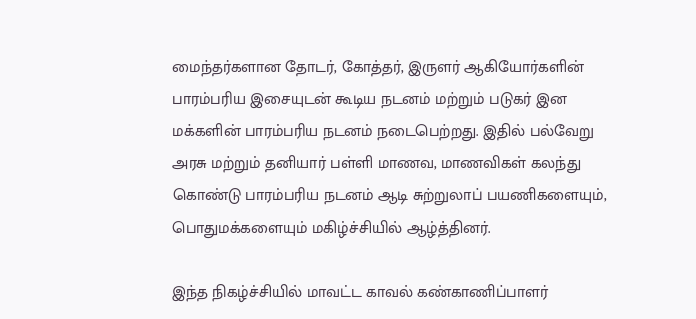மைந்தர்களான தோடர், கோத்தர், இருளர் ஆகியோர்களின் பாரம்பரிய இசையுடன் கூடிய நடனம் மற்றும் படுகர் இன மக்களின் பாரம்பரிய நடனம் நடைபெற்றது. இதில் பல்வேறு அரசு மற்றும் தனியார் பள்ளி மாணவ, மாணவிகள் கலந்து கொண்டு பாரம்பரிய நடனம் ஆடி சுற்றுலாப் பயணிகளையும், பொதுமக்களையும் மகிழ்ச்சியில் ஆழ்த்தினர்.

இந்த நிகழ்ச்சியில் மாவட்ட காவல் கண்காணிப்பாளர்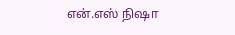என்.எஸ் நிஷா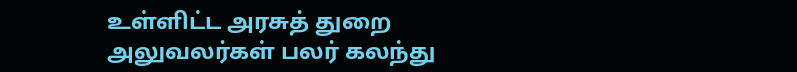உள்ளிட்ட அரசுத் துறை அலுவலர்கள் பலர் கலந்து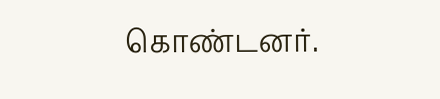கொண்டனர்.